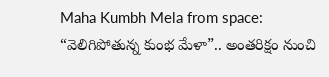Maha Kumbh Mela from space: “వెలిగిపోతున్న కుంభ మేళా”.. అంతరిక్షం నుంచి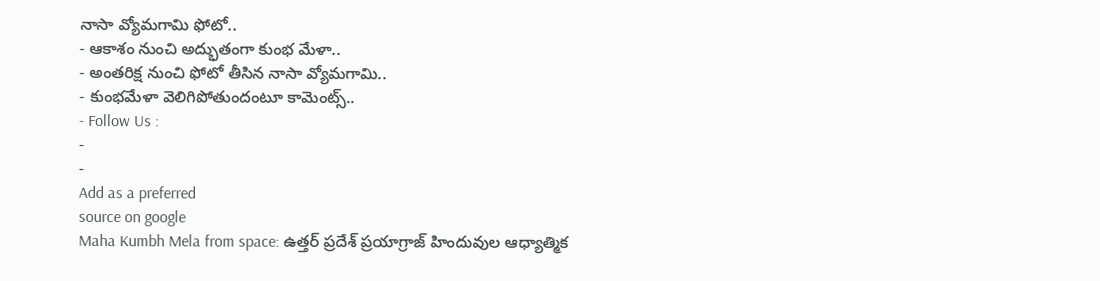నాసా వ్యోమగామి ఫోటో..
- ఆకాశం నుంచి అద్భుతంగా కుంభ మేళా..
- అంతరిక్ష నుంచి ఫోటో తీసిన నాసా వ్యోమగామి..
- కుంభమేళా వెలిగిపోతుందంటూ కామెంట్స్..
- Follow Us :
-
-
Add as a preferred
source on google
Maha Kumbh Mela from space: ఉత్తర్ ప్రదేశ్ ప్రయాగ్రాజ్ హిందువుల ఆధ్యాత్మిక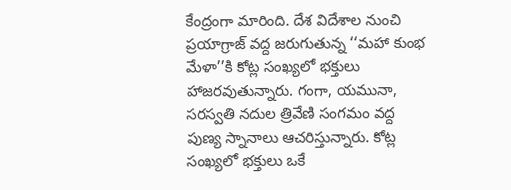కేంద్రంగా మారింది. దేశ విదేశాల నుంచి ప్రయాగ్రాజ్ వద్ద జరుగుతున్న ‘‘మహా కుంభ మేళా’’కి కోట్ల సంఖ్యలో భక్తులు హాజరవుతున్నారు. గంగా, యమునా, సరస్వతి నదుల త్రివేణి సంగమం వద్ద పుణ్య స్నానాలు ఆచరిస్తున్నారు. కోట్ల సంఖ్యలో భక్తులు ఒకే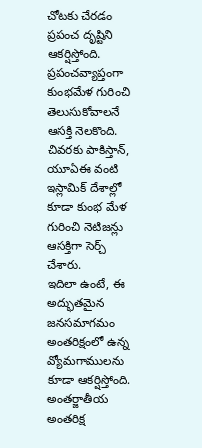చోటకు చేరడం ప్రపంచ దృష్టిని ఆకర్షిస్తోంది. ప్రపంచవ్యాప్తంగా కుంభమేళ గురించి తెలుసుకోవాలనే ఆసక్తి నెలకొంది. చివరకు పాకిస్తాన్, యూఏఈ వంటి ఇస్లామిక్ దేశాల్లో కూడా కుంభ మేళ గురించి నెటిజన్లు ఆసక్తిగా సెర్చ్ చేశారు.
ఇదిలా ఉంటే, ఈ అద్భుతమైన జనసమాగమం అంతరిక్షంలో ఉన్న వ్యోమగాములను కూడా ఆకర్షిస్తోంది. అంతర్జాతీయ అంతరిక్ష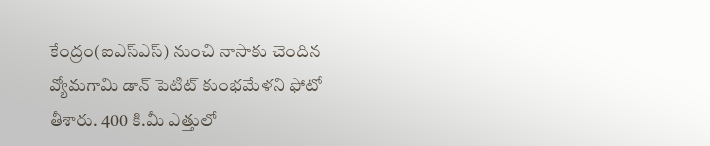కేంద్రం(ఐఎస్ఎస్) నుంచి నాసాకు చెందిన వ్యోమగామి డాన్ పెటిట్ కుంభమేళని ఫోటో తీశారు. 400 కి.మీ ఎత్తులో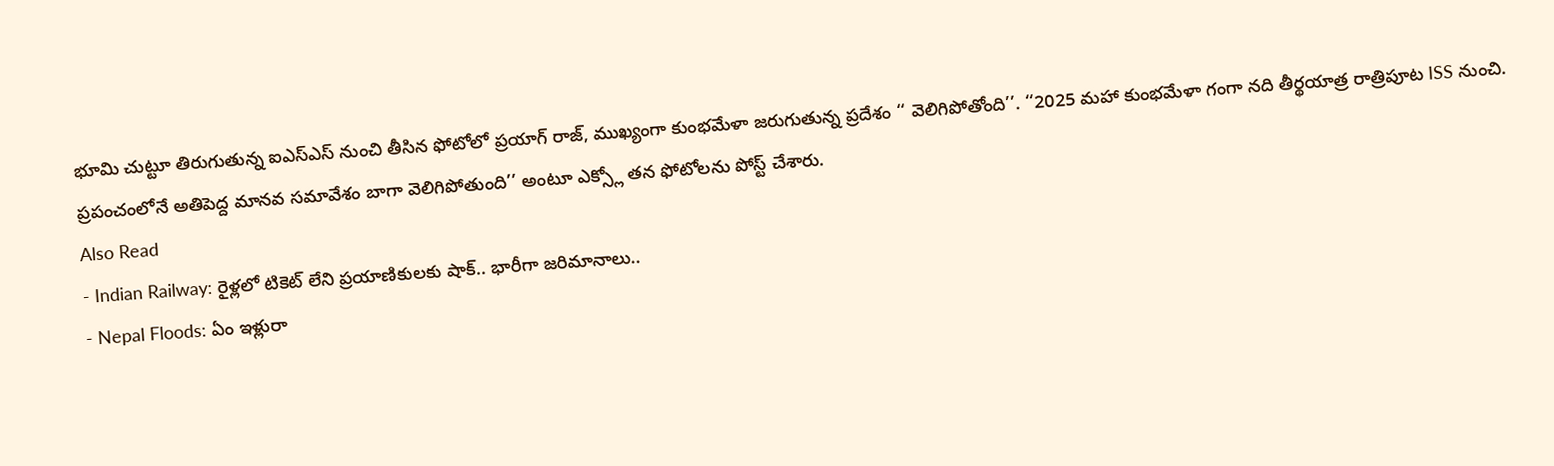భూమి చుట్టూ తిరుగుతున్న ఐఎస్ఎస్ నుంచి తీసిన ఫోటోలో ప్రయాగ్ రాజ్, ముఖ్యంగా కుంభమేళా జరుగుతున్న ప్రదేశం ‘‘ వెలిగిపోతోంది’’. ‘‘2025 మహా కుంభమేళా గంగా నది తీర్థయాత్ర రాత్రిపూట ISS నుంచి. ప్రపంచంలోనే అతిపెద్ద మానవ సమావేశం బాగా వెలిగిపోతుంది’’ అంటూ ఎక్స్లో తన ఫోటోలను పోస్ట్ చేశారు.
Also Read
- Indian Railway: రైళ్లలో టికెట్ లేని ప్రయాణికులకు షాక్.. భారీగా జరిమానాలు..
- Nepal Floods: ఏం ఇళ్లురా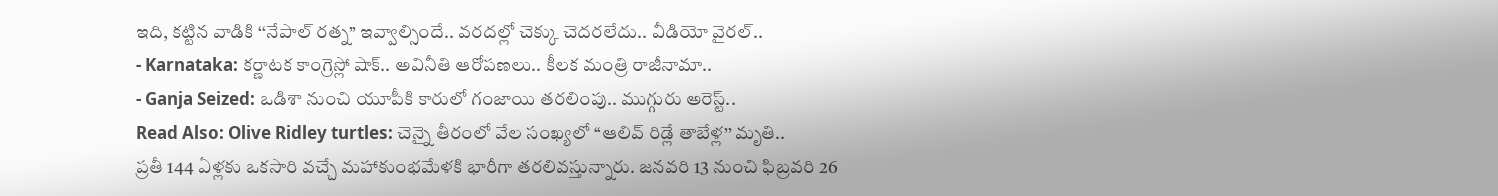ఇది, కట్టిన వాడికి ‘‘నేపాల్ రత్న’’ ఇవ్వాల్సిందే.. వరదల్లో చెక్కు చెదరలేదు.. వీడియో వైరల్..
- Karnataka: కర్ణాటక కాంగ్రెస్లో షాక్.. అవినీతి ఆరోపణలు.. కీలక మంత్రి రాజీనామా..
- Ganja Seized: ఒడిశా నుంచి యూపీకి కారులో గంజాయి తరలింపు.. ముగ్గురు అరెస్ట్..
Read Also: Olive Ridley turtles: చెన్నై తీరంలో వేల సంఖ్యలో ‘‘ఆలివ్ రిడ్లే తాబేళ్ల’’ మృతి..
ప్రతీ 144 ఏళ్లకు ఒకసారి వచ్చే మహాకుంభమేళకి భారీగా తరలివస్తున్నారు. జనవరి 13 నుంచి ఫిబ్రవరి 26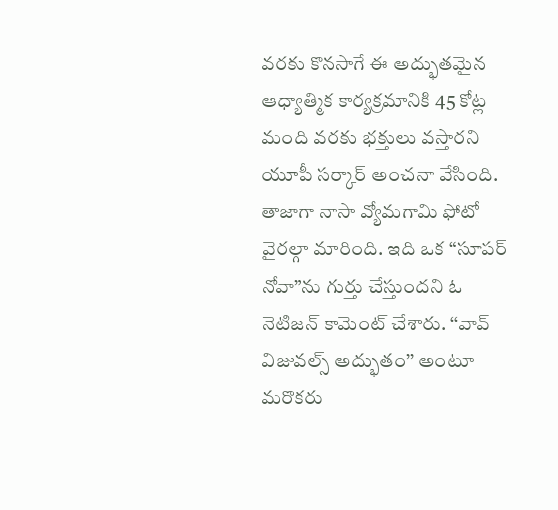వరకు కొనసాగే ఈ అద్భుతమైన ఆధ్యాత్మిక కార్యక్రమానికి 45 కోట్ల మంది వరకు భక్తులు వస్తారని యూపీ సర్కార్ అంచనా వేసింది. తాజాగా నాసా వ్యోమగామి ఫోటో వైరల్గా మారింది. ఇది ఒక “సూపర్ నోవా”ను గుర్తు చేస్తుందని ఓ నెటిజన్ కామెంట్ చేశారు. ‘‘వావ్ విజువల్స్ అద్భుతం’’ అంటూ మరొకరు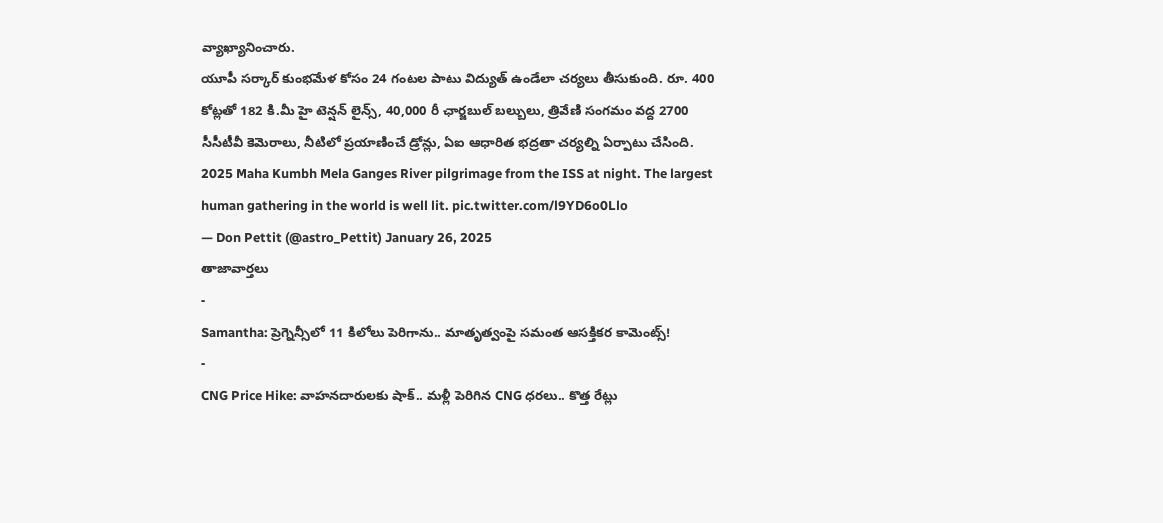వ్యాఖ్యానించారు.
యూపీ సర్కార్ కుంభమేళ కోసం 24 గంటల పాటు విద్యుత్ ఉండేలా చర్యలు తీసుకుంది. రూ. 400 కోట్లతో 182 కి.మీ హై టెన్షన్ లైన్స్, 40,000 రీ ఛార్జబుల్ బల్బులు, త్రివేణి సంగమం వద్ద 2700 సీసీటీవీ కెమెరాలు, నీటిలో ప్రయాణించే డ్రోన్లు, ఏఐ ఆధారిత భద్రతా చర్యల్ని ఏర్పాటు చేసింది.
2025 Maha Kumbh Mela Ganges River pilgrimage from the ISS at night. The largest human gathering in the world is well lit. pic.twitter.com/l9YD6o0Llo
— Don Pettit (@astro_Pettit) January 26, 2025
తాజావార్తలు
-
Samantha: ప్రెగ్నెన్సీలో 11 కిలోలు పెరిగాను.. మాతృత్వంపై సమంత ఆసక్తికర కామెంట్స్!
-
CNG Price Hike: వాహనదారులకు షాక్.. మళ్లీ పెరిగిన CNG ధరలు.. కొత్త రేట్లు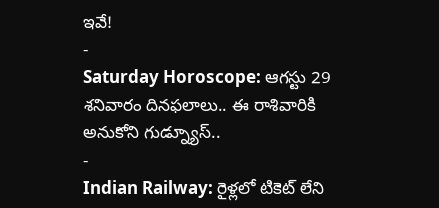ఇవే!
-
Saturday Horoscope: ఆగస్టు 29 శనివారం దినఫలాలు.. ఈ రాశివారికి అనుకోని గుడ్న్యూస్..
-
Indian Railway: రైళ్లలో టికెట్ లేని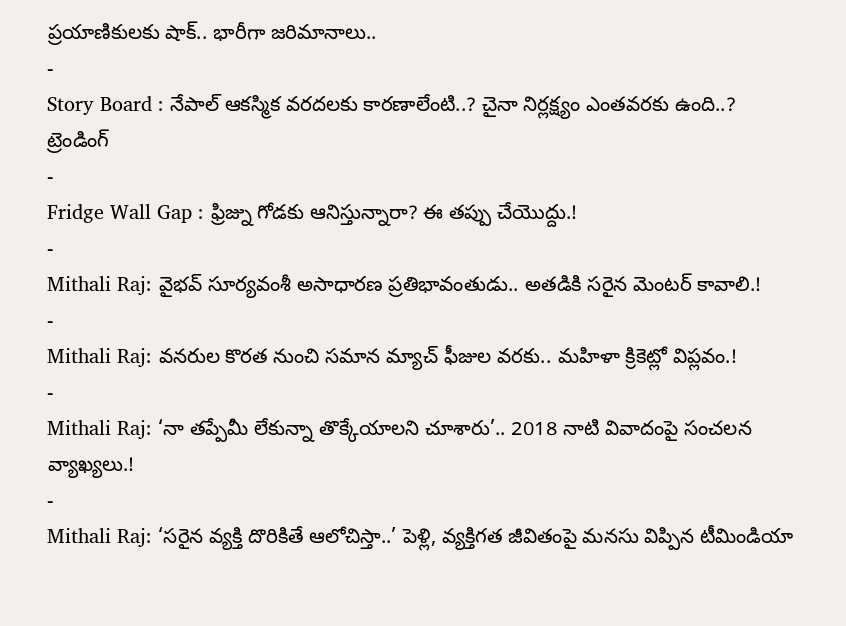ప్రయాణికులకు షాక్.. భారీగా జరిమానాలు..
-
Story Board : నేపాల్ ఆకస్మిక వరదలకు కారణాలేంటి..? చైనా నిర్లక్ష్యం ఎంతవరకు ఉంది..?
ట్రెండింగ్
-
Fridge Wall Gap : ఫ్రిజ్ను గోడకు ఆనిస్తున్నారా? ఈ తప్పు చేయొద్దు.!
-
Mithali Raj: వైభవ్ సూర్యవంశీ అసాధారణ ప్రతిభావంతుడు.. అతడికి సరైన మెంటర్ కావాలి.!
-
Mithali Raj: వనరుల కొరత నుంచి సమాన మ్యాచ్ ఫీజుల వరకు.. మహిళా క్రికెట్లో విప్లవం.!
-
Mithali Raj: ‘నా తప్పేమీ లేకున్నా తొక్కేయాలని చూశారు’.. 2018 నాటి వివాదంపై సంచలన వ్యాఖ్యలు.!
-
Mithali Raj: ‘సరైన వ్యక్తి దొరికితే ఆలోచిస్తా..’ పెళ్లి, వ్యక్తిగత జీవితంపై మనసు విప్పిన టీమిండియా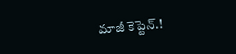మాజీ కెప్టెన్.!